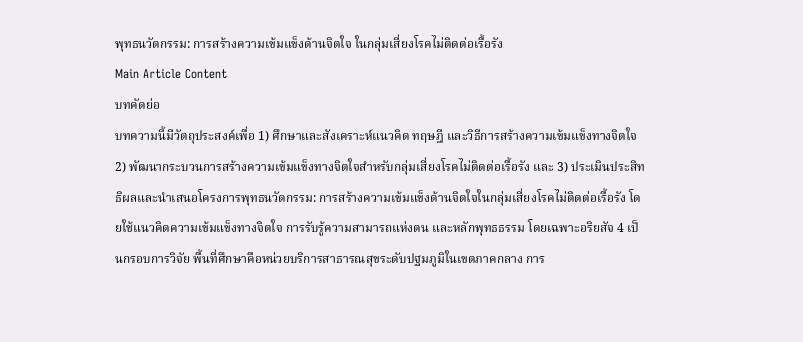พุทธนวัตกรรม: การสร้างความเข้มแข็งด้านจิตใจ ในกลุ่มเสี่ยงโรคไม่ติดต่อเรื้อรัง
Main Article Content
บทคัดย่อ
บทความนี้มีวัตถุประสงค์เพื่อ 1) ศึกษาและสังเคราะห์แนวคิด ทฤษฎี และวิธีการสร้างความเข้มแข็งทางจิตใจ 2) พัฒนากระบวนการสร้างความเข้มแข็งทางจิตใจสำหรับกลุ่มเสี่ยงโรคไม่ติดต่อเรื้อรัง และ 3) ประเมินประสิทธิผลและนำเสนอโครงการพุทธนวัตกรรม: การสร้างความเข้มแข็งด้านจิตใจในกลุ่มเสี่ยงโรคไม่ติดต่อเรื้อรัง โดยใช้แนวคิดความเข้มแข็งทางจิตใจ การรับรู้ความสามารถแห่งตน และหลักพุทธธรรม โดยเฉพาะอริยสัจ 4 เป็นกรอบการวิจัย พื้นที่ศึกษาคือหน่วยบริการสาธารณสุขระดับปฐมภูมิในเขตภาคกลาง การ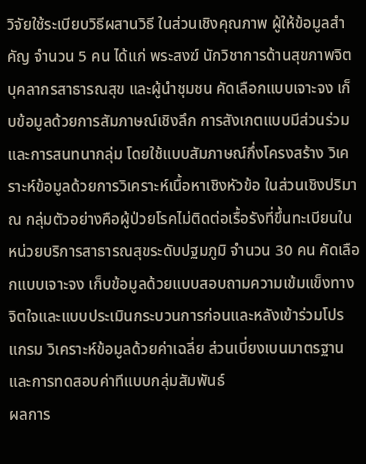วิจัยใช้ระเบียบวิธีผสานวิธี ในส่วนเชิงคุณภาพ ผู้ให้ข้อมูลสำคัญ จำนวน 5 คน ได้แก่ พระสงฆ์ นักวิชาการด้านสุขภาพจิต บุคลากรสาธารณสุข และผู้นำชุมชน คัดเลือกแบบเจาะจง เก็บข้อมูลด้วยการสัมภาษณ์เชิงลึก การสังเกตแบบมีส่วนร่วม และการสนทนากลุ่ม โดยใช้แบบสัมภาษณ์กึ่งโครงสร้าง วิเคราะห์ข้อมูลด้วยการวิเคราะห์เนื้อหาเชิงหัวข้อ ในส่วนเชิงปริมาณ กลุ่มตัวอย่างคือผู้ป่วยโรคไม่ติดต่อเรื้อรังที่ขึ้นทะเบียนในหน่วยบริการสาธารณสุขระดับปฐมภูมิ จำนวน 30 คน คัดเลือกแบบเจาะจง เก็บข้อมูลด้วยแบบสอบถามความเข้มแข็งทางจิตใจและแบบประเมินกระบวนการก่อนและหลังเข้าร่วมโปรแกรม วิเคราะห์ข้อมูลด้วยค่าเฉลี่ย ส่วนเบี่ยงเบนมาตรฐาน และการทดสอบค่าทีแบบกลุ่มสัมพันธ์
ผลการ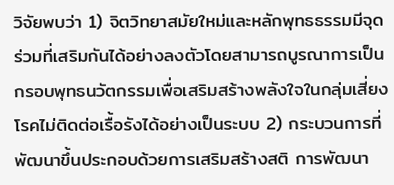วิจัยพบว่า 1) จิตวิทยาสมัยใหม่และหลักพุทธธรรมมีจุดร่วมที่เสริมกันได้อย่างลงตัวโดยสามารถบูรณาการเป็นกรอบพุทธนวัตกรรมเพื่อเสริมสร้างพลังใจในกลุ่มเสี่ยงโรคไม่ติดต่อเรื้อรังได้อย่างเป็นระบบ 2) กระบวนการที่พัฒนาขึ้นประกอบด้วยการเสริมสร้างสติ การพัฒนา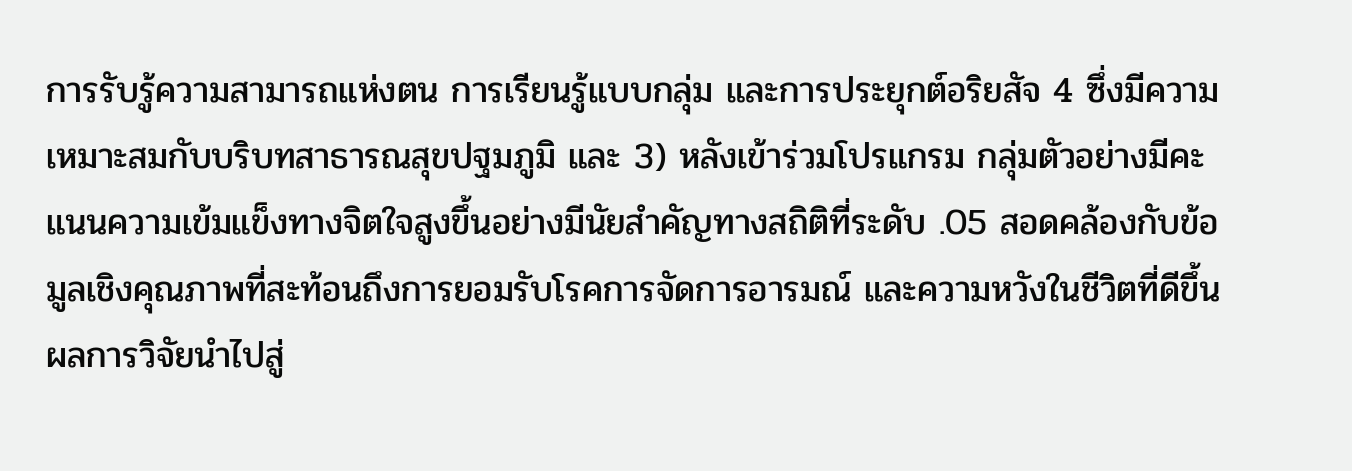การรับรู้ความสามารถแห่งตน การเรียนรู้แบบกลุ่ม และการประยุกต์อริยสัจ 4 ซึ่งมีความเหมาะสมกับบริบทสาธารณสุขปฐมภูมิ และ 3) หลังเข้าร่วมโปรแกรม กลุ่มตัวอย่างมีคะแนนความเข้มแข็งทางจิตใจสูงขึ้นอย่างมีนัยสำคัญทางสถิติที่ระดับ .05 สอดคล้องกับข้อมูลเชิงคุณภาพที่สะท้อนถึงการยอมรับโรคการจัดการอารมณ์ และความหวังในชีวิตที่ดีขึ้น
ผลการวิจัยนำไปสู่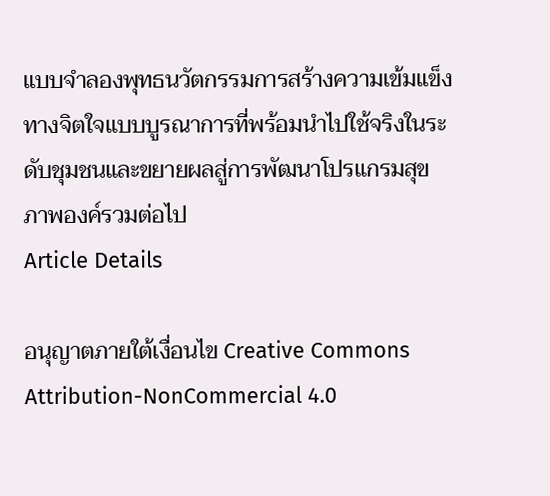แบบจำลองพุทธนวัตกรรมการสร้างความเข้มแข็งทางจิตใจแบบบูรณาการที่พร้อมนำไปใช้จริงในระดับชุมชนและขยายผลสู่การพัฒนาโปรแกรมสุขภาพองค์รวมต่อไป
Article Details

อนุญาตภายใต้เงื่อนไข Creative Commons Attribution-NonCommercial 4.0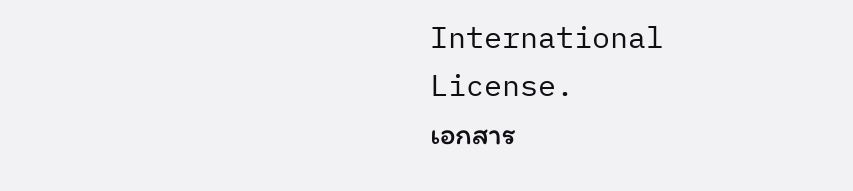International License.
เอกสาร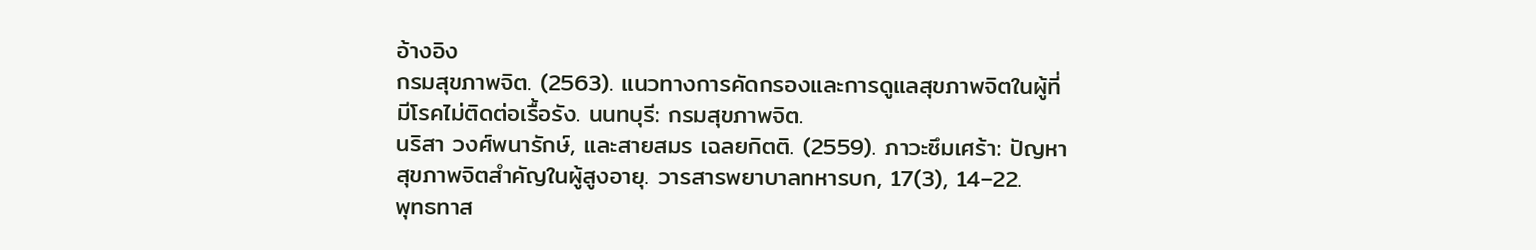อ้างอิง
กรมสุขภาพจิต. (2563). แนวทางการคัดกรองและการดูแลสุขภาพจิตในผู้ที่มีโรคไม่ติดต่อเรื้อรัง. นนทบุรี: กรมสุขภาพจิต.
นริสา วงศ์พนารักษ์, และสายสมร เฉลยกิตติ. (2559). ภาวะซึมเศร้า: ปัญหาสุขภาพจิตสำคัญในผู้สูงอายุ. วารสารพยาบาลทหารบก, 17(3), 14–22.
พุทธทาส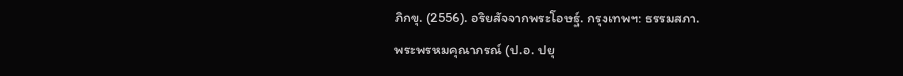ภิกขุ. (2556). อริยสัจจากพระโอษฐ์. กรุงเทพฯ: ธรรมสภา.
พระพรหมคุณาภรณ์ (ป.อ. ปยุ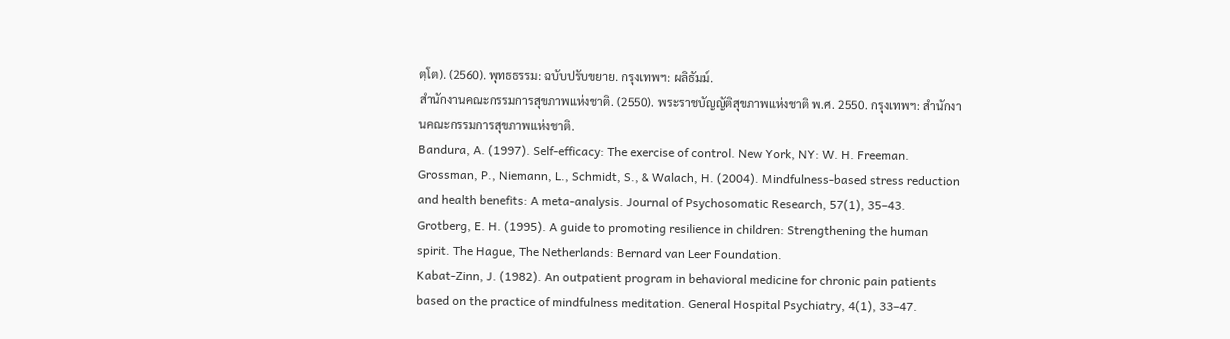ตฺโต). (2560). พุทธธรรม: ฉบับปรับขยาย. กรุงเทพฯ: ผลิธัมม์.
สำนักงานคณะกรรมการสุขภาพแห่งชาติ. (2550). พระราชบัญญัติสุขภาพแห่งชาติ พ.ศ. 2550. กรุงเทพฯ: สำนักงานคณะกรรมการสุขภาพแห่งชาติ.
Bandura, A. (1997). Self-efficacy: The exercise of control. New York, NY: W. H. Freeman.
Grossman, P., Niemann, L., Schmidt, S., & Walach, H. (2004). Mindfulness-based stress reduction and health benefits: A meta-analysis. Journal of Psychosomatic Research, 57(1), 35–43.
Grotberg, E. H. (1995). A guide to promoting resilience in children: Strengthening the human spirit. The Hague, The Netherlands: Bernard van Leer Foundation.
Kabat-Zinn, J. (1982). An outpatient program in behavioral medicine for chronic pain patients based on the practice of mindfulness meditation. General Hospital Psychiatry, 4(1), 33–47.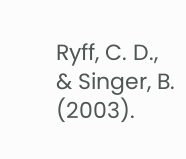Ryff, C. D., & Singer, B. (2003).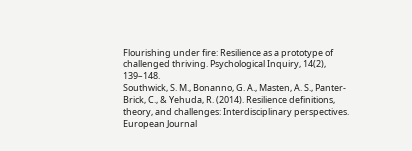Flourishing under fire: Resilience as a prototype of challenged thriving. Psychological Inquiry, 14(2), 139–148.
Southwick, S. M., Bonanno, G. A., Masten, A. S., Panter-Brick, C., & Yehuda, R. (2014). Resilience definitions, theory, and challenges: Interdisciplinary perspectives. European Journal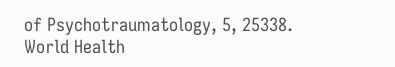of Psychotraumatology, 5, 25338.
World Health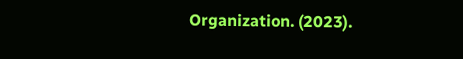Organization. (2023).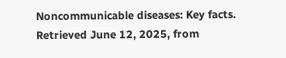Noncommunicable diseases: Key facts. Retrieved June 12, 2025, from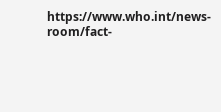https://www.who.int/news-room/fact-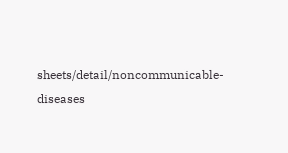sheets/detail/noncommunicable-diseases